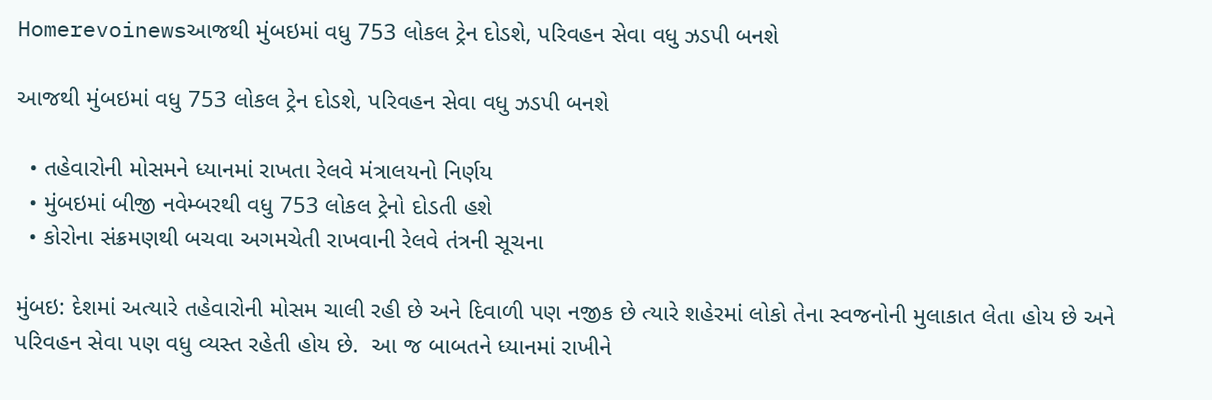Homerevoinewsઆજથી મુંબઇમાં વધુ 753 લોકલ ટ્રેન દોડશે, પરિવહન સેવા વધુ ઝડપી બનશે

આજથી મુંબઇમાં વધુ 753 લોકલ ટ્રેન દોડશે, પરિવહન સેવા વધુ ઝડપી બનશે

  • તહેવારોની મોસમને ધ્યાનમાં રાખતા રેલવે મંત્રાલયનો નિર્ણય
  • મુંબઇમાં બીજી નવેમ્બરથી વધુ 753 લોકલ ટ્રેનો દોડતી હશે
  • કોરોના સંક્રમણથી બચવા અગમચેતી રાખવાની રેલવે તંત્રની સૂચના

મુંબઇ: દેશમાં અત્યારે તહેવારોની મોસમ ચાલી રહી છે અને દિવાળી પણ નજીક છે ત્યારે શહેરમાં લોકો તેના સ્વજનોની મુલાકાત લેતા હોય છે અને પરિવહન સેવા પણ વધુ વ્યસ્ત રહેતી હોય છે.  આ જ બાબતને ધ્યાનમાં રાખીને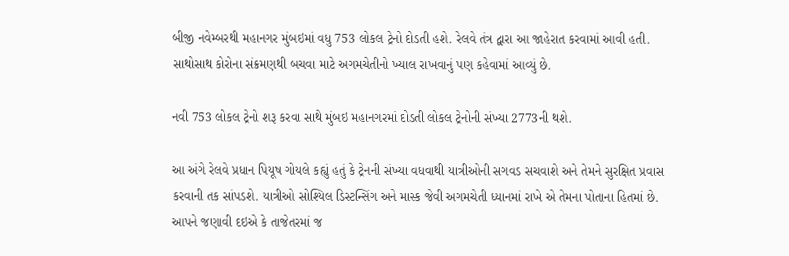બીજી નવેમ્બરથી મહાનગર મુંબઇમાં વધુ 753 લોકલ ટ્રેનો દોડતી હશે. રેલવે તંત્ર દ્વારા આ જાહેરાત કરવામાં આવી હતી. સાથોસાથ કોરોના સંક્રમણથી બચવા માટે અગમચેતીનો ખ્યાલ રાખવાનું પણ કહેવામાં આવ્યું છે.

નવી 753 લોકલ ટ્રેનો શરૂ કરવા સાથે મુંબઇ મહાનગરમાં દોડતી લોકલ ટ્રેનોની સંખ્યા 2773ની થશે.

આ અંગે રેલવે પ્રધાન પિયૂષ ગોયલે કહ્યું હતું કે ટ્રેનની સંખ્યા વધવાથી યાત્રીઓની સગવડ સચવાશે અને તેમને સુરક્ષિત પ્રવાસ કરવાની તક સાંપડશે. યાત્રીઓ સોશ્યિલ ડિસ્ટન્સિંગ અને માસ્ક જેવી અગમચેતી ધ્યાનમાં રાખે એ તેમના પોતાના હિતમાં છે. આપને જણાવી દઇએ કે તાજેતરમાં જ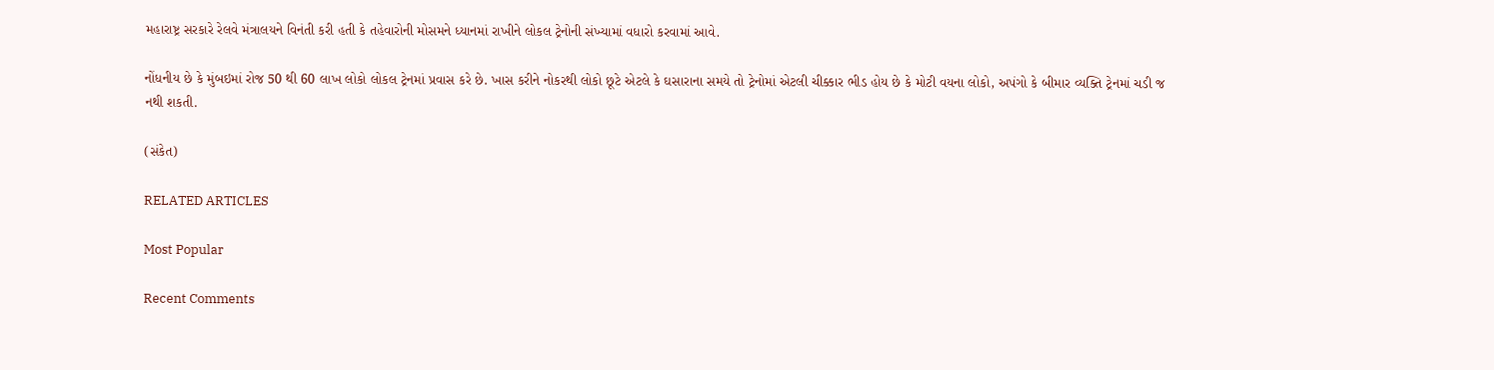મહારાષ્ટ્ર સરકારે રેલવે મંત્રાલયને વિનંતી કરી હતી કે તહેવારોની મોસમને ધ્યાનમાં રાખીને લોકલ ટ્રેનોની સંખ્યામાં વધારો કરવામાં આવે.

નોંધનીય છે કે મુંબઇમાં રોજ 50 થી 60 લાખ લોકો લોકલ ટ્રેનમાં પ્રવાસ કરે છે. ખાસ કરીને નોકરથી લોકો છૂટે એટલે કે ઘસારાના સમયે તો ટ્રેનોમાં એટલી ચીક્કાર ભીડ હોય છે કે મોટી વયના લોકો, અપંગો કે બીમાર વ્યક્તિ ટ્રેનમાં ચડી જ નથી શકતી.

(સંકેત)

RELATED ARTICLES

Most Popular

Recent Comments